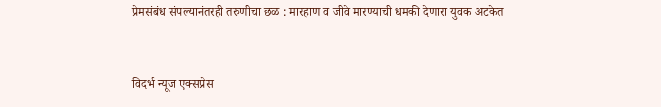प्रेमसंबंध संपल्यानंतरही तरुणीचा छळ : मारहाण व जीवे मारण्याची धमकी देणारा युवक अटकेत


विदर्भ न्यूज एक्सप्रेस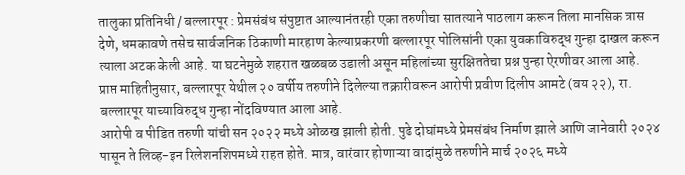तालुका प्रतिनिधी / बल्लारपूर : प्रेमसंबंध संपुष्टात आल्यानंतरही एका तरुणीचा सातत्याने पाठलाग करून तिला मानसिक त्रास देणे, धमकावणे तसेच सार्वजनिक ठिकाणी मारहाण केल्याप्रकरणी बल्लारपूर पोलिसांनी एका युवकाविरुद्ध गुन्हा दाखल करून त्याला अटक केली आहे. या घटनेमुळे शहरात खळबळ उडाली असून महिलांच्या सुरक्षिततेचा प्रश्न पुन्हा ऐरणीवर आला आहे.
प्राप्त माहितीनुसार, बल्लारपूर येथील २० वर्षीय तरुणीने दिलेल्या तक्रारीवरून आरोपी प्रवीण दिलीप आमटे (वय २२), रा. बल्लारपूर याच्याविरुद्ध गुन्हा नोंदविण्यात आला आहे.
आरोपी व पीडित तरुणी यांची सन २०२२ मध्ये ओळख झाली होती. पुढे दोघांमध्ये प्रेमसंबंध निर्माण झाले आणि जानेवारी २०२४ पासून ते लिव्ह-इन रिलेशनशिपमध्ये राहत होते. मात्र, वारंवार होणाऱ्या वादांमुळे तरुणीने मार्च २०२६ मध्ये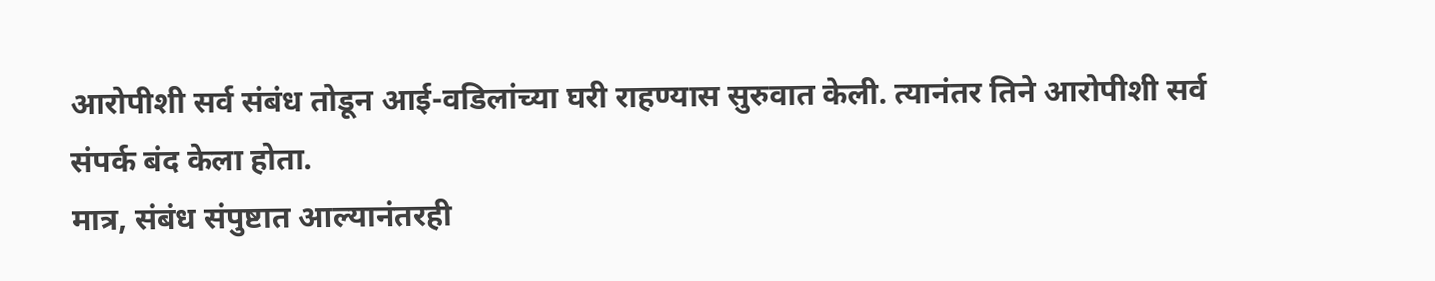आरोपीशी सर्व संबंध तोडून आई-वडिलांच्या घरी राहण्यास सुरुवात केली. त्यानंतर तिने आरोपीशी सर्व संपर्क बंद केला होता.
मात्र, संबंध संपुष्टात आल्यानंतरही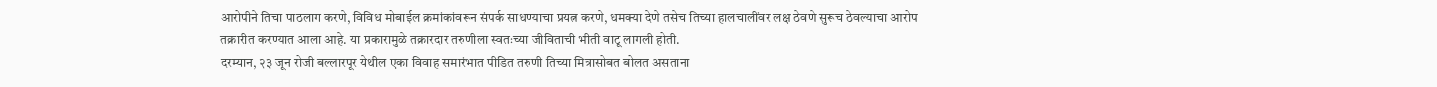आरोपीने तिचा पाठलाग करणे, विविध मोबाईल क्रमांकांवरून संपर्क साधण्याचा प्रयत्न करणे, धमक्या देणे तसेच तिच्या हालचालींवर लक्ष ठेवणे सुरूच ठेवल्याचा आरोप तक्रारीत करण्यात आला आहे. या प्रकारामुळे तक्रारदार तरुणीला स्वतःच्या जीविताची भीती वाटू लागली होती.
दरम्यान, २३ जून रोजी बल्लारपूर येथील एका विवाह समारंभात पीडित तरुणी तिच्या मित्रासोबत बोलत असताना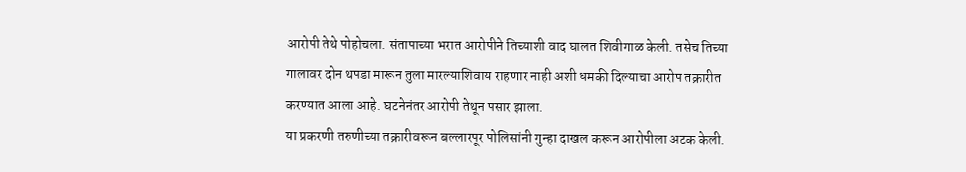आरोपी तेथे पोहोचला. संतापाच्या भरात आरोपीने तिच्याशी वाद घालत शिवीगाळ केली. तसेच तिच्या गालावर दोन थपडा मारून तुला मारल्याशिवाय राहणार नाही अशी धमकी दिल्याचा आरोप तक्रारीत करण्यात आला आहे. घटनेनंतर आरोपी तेथून पसार झाला.
या प्रकरणी तरुणीच्या तक्रारीवरून बल्लारपूर पोलिसांनी गुन्हा दाखल करून आरोपीला अटक केली.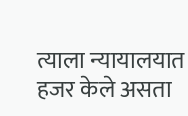त्याला न्यायालयात हजर केले असता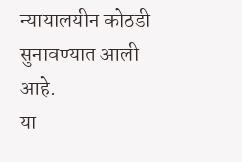न्यायालयीन कोठडी सुनावण्यात आली आहे.
या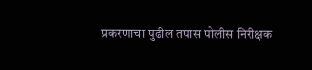प्रकरणाचा पुढील तपास पोलीस निरीक्षक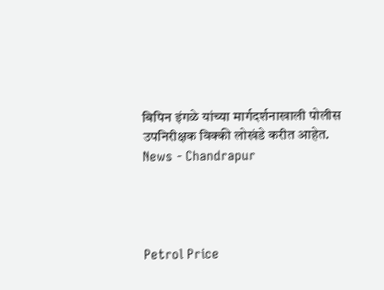बिपिन इंगळे यांच्या मार्गदर्शनाखाली पोलीस उपनिरीक्षक विक्की लोखंडे करीत आहेत.
News - Chandrapur




Petrol Price